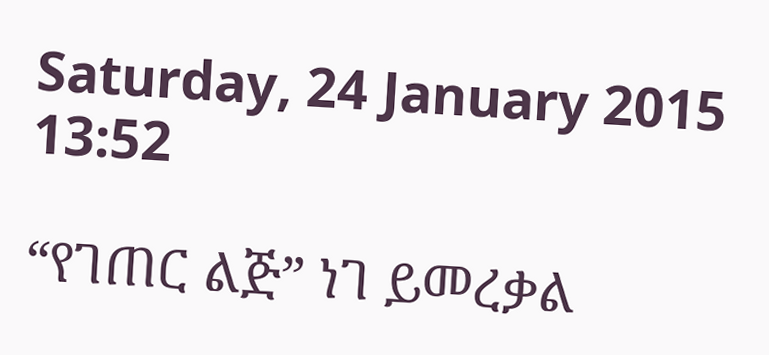Saturday, 24 January 2015 13:52

“የገጠር ልጅ” ነገ ይመረቃል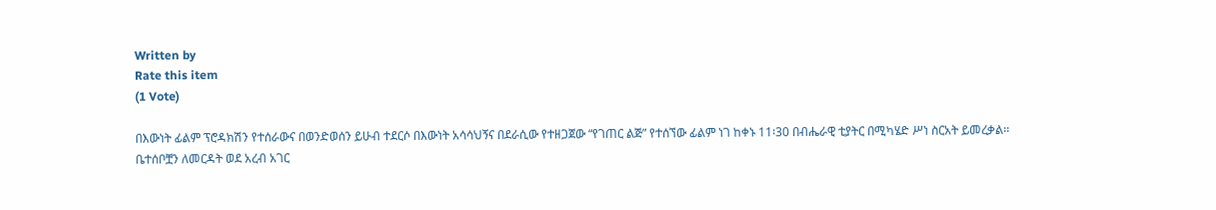Written by
Rate this item
(1 Vote)

በእውነት ፊልም ፕሮዳክሽን የተሰራውና በወንድወሰን ይሁብ ተደርሶ በእውነት አሳሳህኝና በደራሲው የተዘጋጀው “የገጠር ልጅ” የተሰኘው ፊልም ነገ ከቀኑ 11፡30 በብሔራዊ ቲያትር በሚካሄድ ሥነ ስርአት ይመረቃል፡፡ ቤተሰቦቿን ለመርዳት ወደ አረብ አገር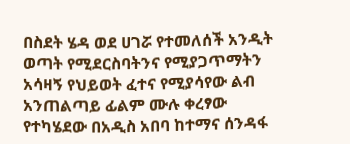በስደት ሄዳ ወደ ሀገሯ የተመለሰች አንዲት ወጣት የሚደርስባትንና የሚያጋጥማትን አሳዛኝ የህይወት ፈተና የሚያሳየው ልብ አንጠልጣይ ፊልም ሙሉ ቀረፃው የተካሄደው በአዲስ አበባ ከተማና ሰንዳፋ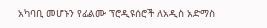አካባቢ መሆኑን የፊልሙ ፕሮዲዩሰሮች ለአዲስ አድማስ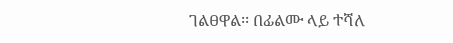ገልፀዋል፡፡ በፊልሙ ላይ ተሻለ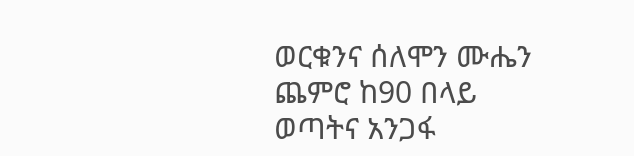ወርቁንና ሰለሞን ሙሔን ጨምሮ ከ90 በላይ ወጣትና አንጋፋ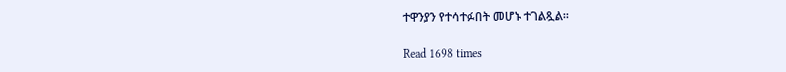ተዋንያን የተሳተፉበት መሆኑ ተገልጿል፡፡

Read 1698 times